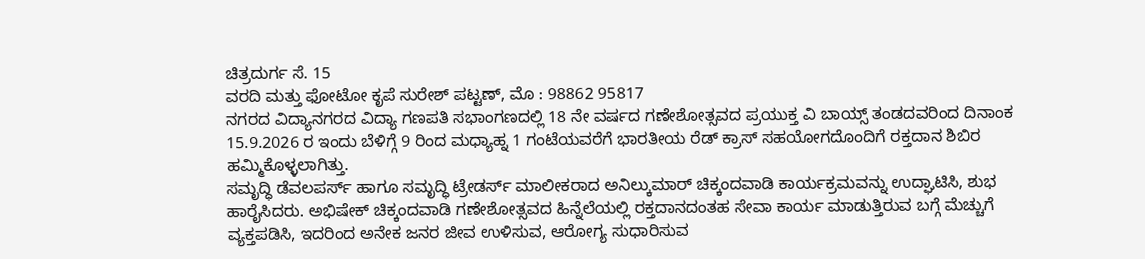ಚಿತ್ರದುರ್ಗ ಸೆ. 15
ವರದಿ ಮತ್ತು ಫೋಟೋ ಕೃಪೆ ಸುರೇಶ್ ಪಟ್ಟಣ್, ಮೊ : 98862 95817
ನಗರದ ವಿದ್ಯಾನಗರದ ವಿದ್ಯಾ ಗಣಪತಿ ಸಭಾಂಗಣದಲ್ಲಿ 18 ನೇ ವರ್ಷದ ಗಣೇಶೋತ್ಸವದ ಪ್ರಯುಕ್ತ ವಿ ಬಾಯ್ಸ್ ತಂಡದವರಿಂದ ದಿನಾಂಕ 15.9.2026 ರ ಇಂದು ಬೆಳಿಗ್ಗೆ 9 ರಿಂದ ಮಧ್ಯಾಹ್ನ 1 ಗಂಟೆಯವರೆಗೆ ಭಾರತೀಯ ರೆಡ್ ಕ್ರಾಸ್ ಸಹಯೋಗದೊಂದಿಗೆ ರಕ್ತದಾನ ಶಿಬಿರ ಹಮ್ಮಿಕೊಳ್ಳಲಾಗಿತ್ತು.
ಸಮೃದ್ಧಿ ಡೆವಲಪರ್ಸ್ ಹಾಗೂ ಸಮೃದ್ಧಿ ಟ್ರೇಡರ್ಸ್ ಮಾಲೀಕರಾದ ಅನಿಲ್ಕುಮಾರ್ ಚಿಕ್ಕಂದವಾಡಿ ಕಾರ್ಯಕ್ರಮವನ್ನು ಉದ್ಘಾಟಿಸಿ, ಶುಭ ಹಾರೈಸಿದರು. ಅಭಿಷೇಕ್ ಚಿಕ್ಕಂದವಾಡಿ ಗಣೇಶೋತ್ಸವದ ಹಿನ್ನೆಲೆಯಲ್ಲಿ ರಕ್ತದಾನದಂತಹ ಸೇವಾ ಕಾರ್ಯ ಮಾಡುತ್ತಿರುವ ಬಗ್ಗೆ ಮೆಚ್ಚುಗೆ ವ್ಯಕ್ತಪಡಿಸಿ, ಇದರಿಂದ ಅನೇಕ ಜನರ ಜೀವ ಉಳಿಸುವ, ಆರೋಗ್ಯ ಸುಧಾರಿಸುವ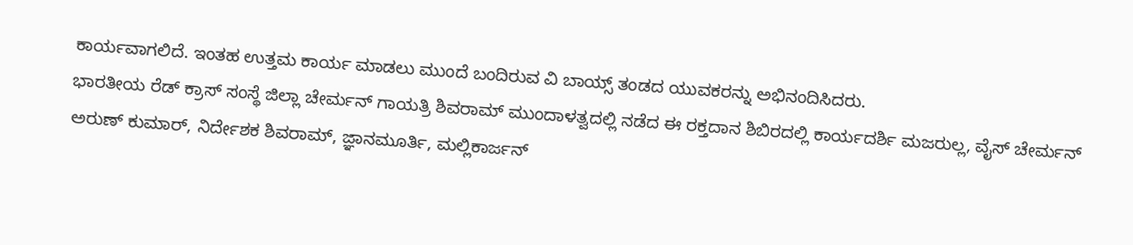ಕಾರ್ಯವಾಗಲಿದೆ. ಇಂತಹ ಉತ್ತಮ ಕಾರ್ಯ ಮಾಡಲು ಮುಂದೆ ಬಂದಿರುವ ವಿ ಬಾಯ್ಸ್ ತಂಡದ ಯುವಕರನ್ನು ಅಭಿನಂದಿಸಿದರು.
ಭಾರತೀಯ ರೆಡ್ ಕ್ರಾಸ್ ಸಂಸ್ಥೆ ಜಿಲ್ಲಾ ಚೇರ್ಮನ್ ಗಾಯತ್ರಿ ಶಿವರಾಮ್ ಮುಂದಾಳತ್ವದಲ್ಲಿ ನಡೆದ ಈ ರಕ್ತದಾನ ಶಿಬಿರದಲ್ಲಿ ಕಾರ್ಯದರ್ಶಿ ಮಜರುಲ್ಲ, ವೈಸ್ ಚೇರ್ಮನ್ ಅರುಣ್ ಕುಮಾರ್, ನಿರ್ದೇಶಕ ಶಿವರಾಮ್, ಜ್ಞಾನಮೂರ್ತಿ, ಮಲ್ಲಿಕಾರ್ಜನ್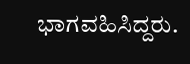ಭಾಗವಹಿಸಿದ್ದರು.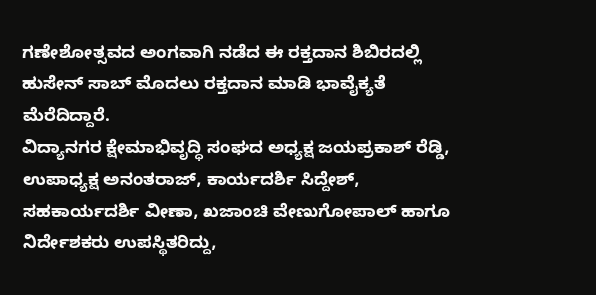ಗಣೇಶೋತ್ಸವದ ಅಂಗವಾಗಿ ನಡೆದ ಈ ರಕ್ತದಾನ ಶಿಬಿರದಲ್ಲಿ ಹುಸೇನ್ ಸಾಬ್ ಮೊದಲು ರಕ್ತದಾನ ಮಾಡಿ ಭಾವೈಕ್ಯತೆ ಮೆರೆದಿದ್ದಾರೆ.
ವಿದ್ಯಾನಗರ ಕ್ಷೇಮಾಭಿವೃದ್ಧಿ ಸಂಘದ ಅಧ್ಯಕ್ಷ ಜಯಪ್ರಕಾಶ್ ರೆಡ್ಡಿ, ಉಪಾಧ್ಯಕ್ಷ ಅನಂತರಾಜ್, ಕಾರ್ಯದರ್ಶಿ ಸಿದ್ದೇಶ್, ಸಹಕಾರ್ಯದರ್ಶಿ ವೀಣಾ, ಖಜಾಂಚಿ ವೇಣುಗೋಪಾಲ್ ಹಾಗೂ ನಿರ್ದೇಶಕರು ಉಪಸ್ಥಿತರಿದ್ದು,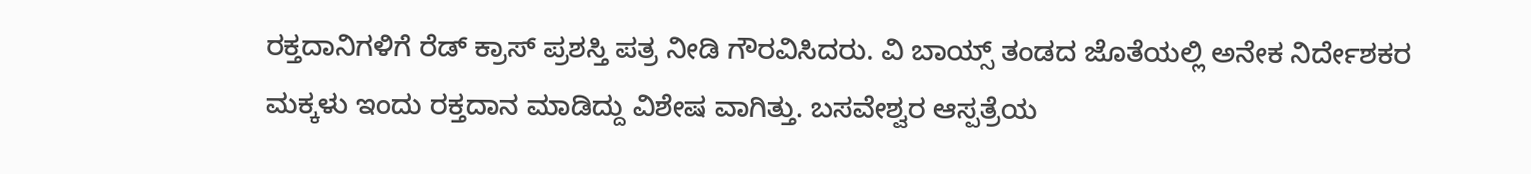ರಕ್ತದಾನಿಗಳಿಗೆ ರೆಡ್ ಕ್ರಾಸ್ ಪ್ರಶಸ್ತಿ ಪತ್ರ ನೀಡಿ ಗೌರವಿಸಿದರು. ವಿ ಬಾಯ್ಸ್ ತಂಡದ ಜೊತೆಯಲ್ಲಿ ಅನೇಕ ನಿರ್ದೇಶಕರ ಮಕ್ಕಳು ಇಂದು ರಕ್ತದಾನ ಮಾಡಿದ್ದು ವಿಶೇಷ ವಾಗಿತ್ತು. ಬಸವೇಶ್ವರ ಆಸ್ಪತ್ರೆಯ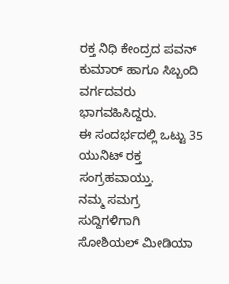ರಕ್ತ ನಿಧಿ ಕೇಂದ್ರದ ಪವನ್ ಕುಮಾರ್ ಹಾಗೂ ಸಿಬ್ಬಂದಿ ವರ್ಗದವರು ಭಾಗವಹಿಸಿದ್ದರು.
ಈ ಸಂದರ್ಭದಲ್ಲಿ ಒಟ್ಟು 35 ಯುನಿಟ್ ರಕ್ತ ಸಂಗ್ರಹವಾಯ್ತು.
ನಮ್ಮ ಸಮಗ್ರ ಸುದ್ದಿಗಳಿಗಾಗಿ ಸೋಶಿಯಲ್ ಮೀಡಿಯಾ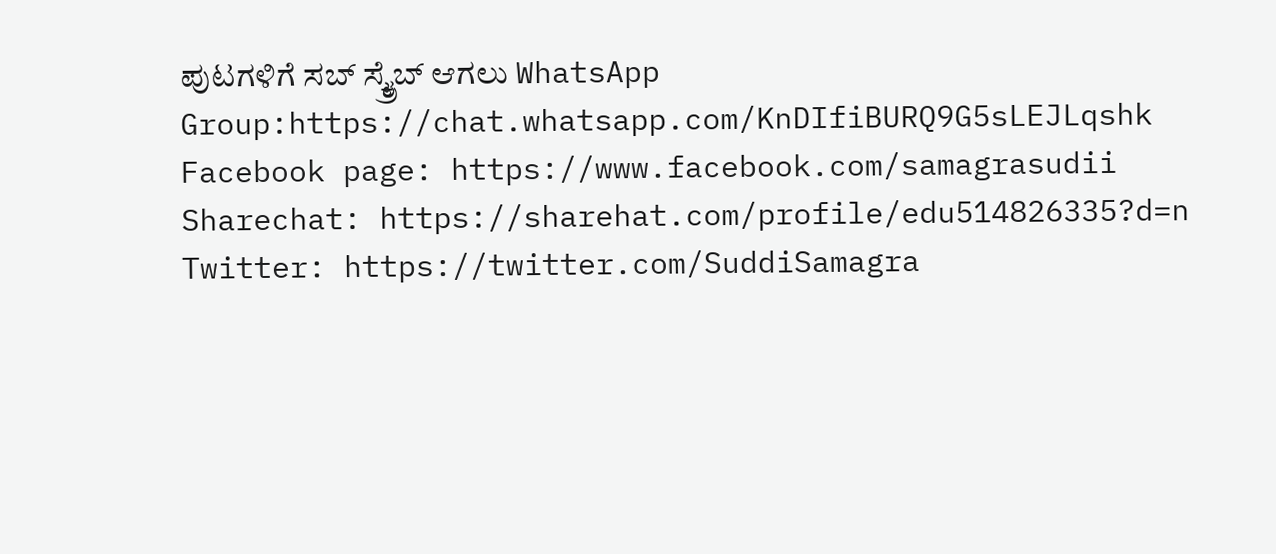ಪುಟಗಳಿಗೆ ಸಬ್ ಸ್ಕ್ರೈಬ್ ಆಗಲು WhatsApp Group:https://chat.whatsapp.com/KnDIfiBURQ9G5sLEJLqshk
Facebook page: https://www.facebook.com/samagrasudii
Sharechat: https://sharehat.com/profile/edu514826335?d=n
Twitter: https://twitter.com/SuddiSamagra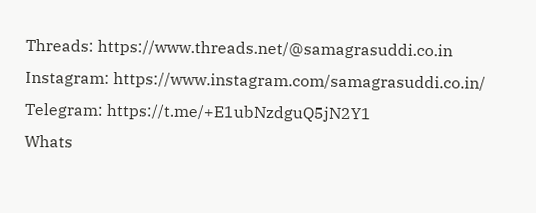Threads: https://www.threads.net/@samagrasuddi.co.in
Instagram: https://www.instagram.com/samagrasuddi.co.in/
Telegram: https://t.me/+E1ubNzdguQ5jN2Y1
Whats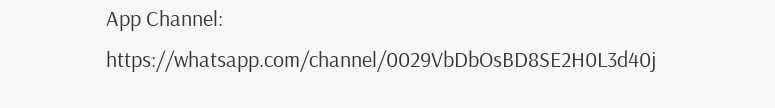App Channel: https://whatsapp.com/channel/0029VbDbOsBD8SE2H0L3d40j